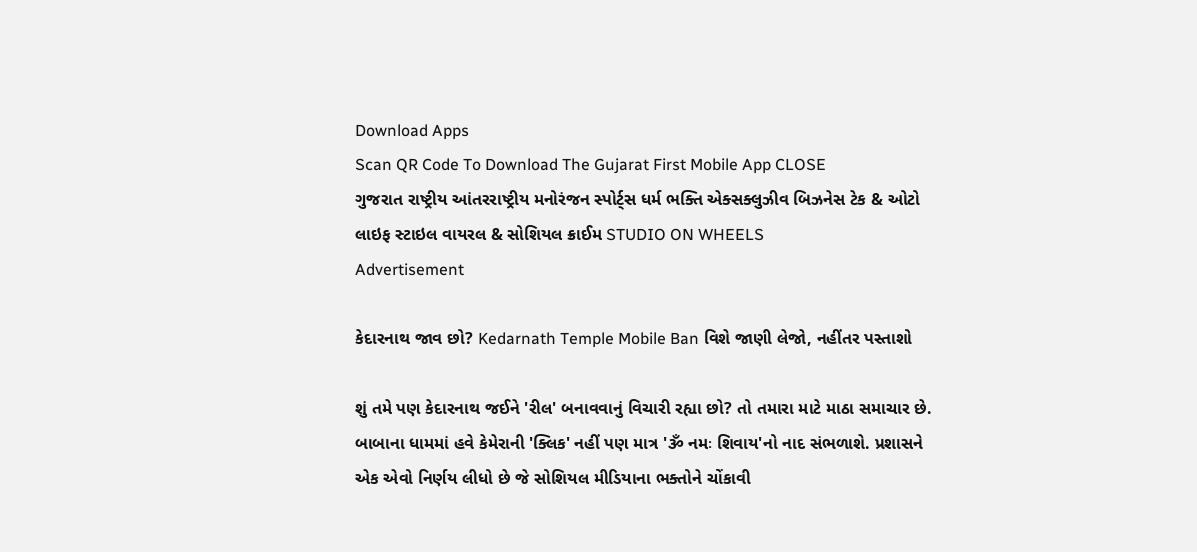Download Apps
Scan QR Code To Download The Gujarat First Mobile App CLOSE
ગુજરાત રાષ્ટ્રીય આંતરરાષ્ટ્રીય મનોરંજન સ્પોર્ટ્સ ધર્મ ભક્તિ એક્સક્લુઝીવ બિઝનેસ ટેક & ઓટો લાઇફ સ્ટાઇલ વાયરલ & સોશિયલ ક્રાઈમ STUDIO ON WHEELS
Advertisement

કેદારનાથ જાવ છો? Kedarnath Temple Mobile Ban વિશે જાણી લેજો, નહીંતર પસ્તાશો

શું તમે પણ કેદારનાથ જઈને 'રીલ' બનાવવાનું વિચારી રહ્યા છો? તો તમારા માટે માઠા સમાચાર છે. બાબાના ધામમાં હવે કેમેરાની 'ક્લિક' નહીં પણ માત્ર 'ૐ નમઃ શિવાય'નો નાદ સંભળાશે. પ્રશાસને એક એવો નિર્ણય લીધો છે જે સોશિયલ મીડિયાના ભક્તોને ચોંકાવી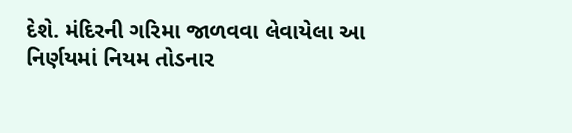દેશે. મંદિરની ગરિમા જાળવવા લેવાયેલા આ નિર્ણયમાં નિયમ તોડનાર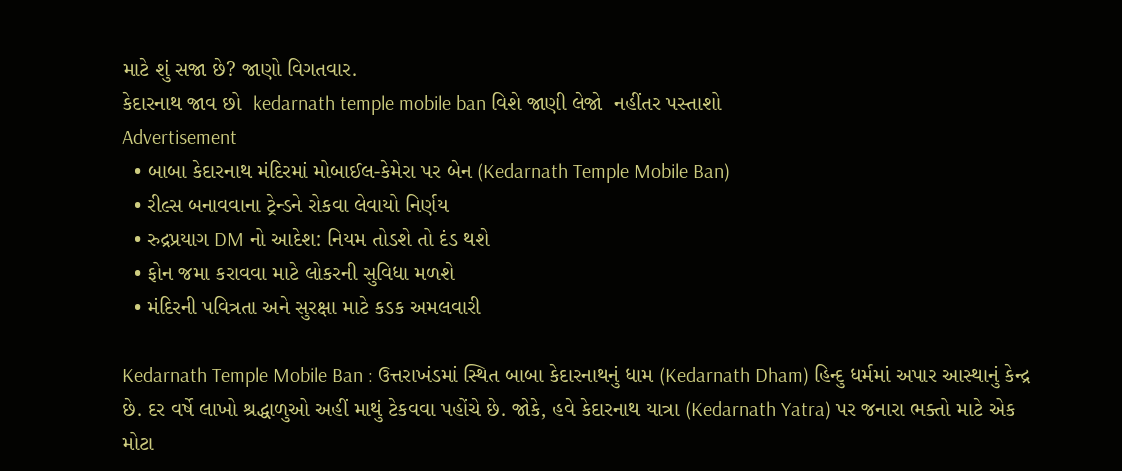માટે શું સજા છે? જાણો વિગતવાર.
કેદારનાથ જાવ છો  kedarnath temple mobile ban વિશે જાણી લેજો  નહીંતર પસ્તાશો
Advertisement
  • બાબા કેદારનાથ મંદિરમાં મોબાઈલ-કેમેરા પર બેન (Kedarnath Temple Mobile Ban)
  • રીલ્સ બનાવવાના ટ્રેન્ડને રોકવા લેવાયો નિર્ણય
  • રુદ્રપ્રયાગ DM નો આદેશ: નિયમ તોડશે તો દંડ થશે
  • ફોન જમા કરાવવા માટે લોકરની સુવિધા મળશે
  • મંદિરની પવિત્રતા અને સુરક્ષા માટે કડક અમલવારી

Kedarnath Temple Mobile Ban : ઉત્તરાખંડમાં સ્થિત બાબા કેદારનાથનું ધામ (Kedarnath Dham) હિન્દુ ધર્મમાં અપાર આસ્થાનું કેન્દ્ર છે. દર વર્ષે લાખો શ્રદ્ધાળુઓ અહીં માથું ટેકવવા પહોંચે છે. જોકે, હવે કેદારનાથ યાત્રા (Kedarnath Yatra) પર જનારા ભક્તો માટે એક મોટા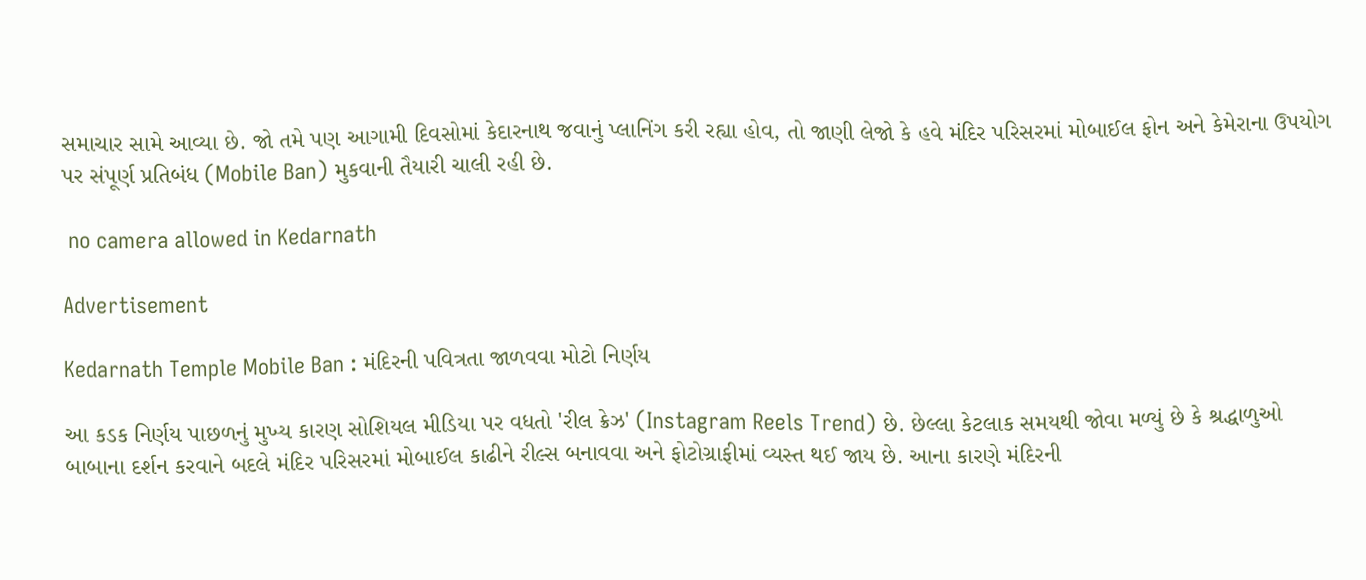સમાચાર સામે આવ્યા છે. જો તમે પણ આગામી દિવસોમાં કેદારનાથ જવાનું પ્લાનિંગ કરી રહ્યા હોવ, તો જાણી લેજો કે હવે મંદિર પરિસરમાં મોબાઈલ ફોન અને કેમેરાના ઉપયોગ પર સંપૂર્ણ પ્રતિબંધ (Mobile Ban) મુકવાની તૈયારી ચાલી રહી છે.

 no camera allowed in Kedarnath

Advertisement

Kedarnath Temple Mobile Ban : મંદિરની પવિત્રતા જાળવવા મોટો નિર્ણય

આ કડક નિર્ણય પાછળનું મુખ્ય કારણ સોશિયલ મીડિયા પર વધતો 'રીલ ક્રેઝ' (Instagram Reels Trend) છે. છેલ્લા કેટલાક સમયથી જોવા મળ્યું છે કે શ્રદ્ધાળુઓ બાબાના દર્શન કરવાને બદલે મંદિર પરિસરમાં મોબાઈલ કાઢીને રીલ્સ બનાવવા અને ફોટોગ્રાફીમાં વ્યસ્ત થઈ જાય છે. આના કારણે મંદિરની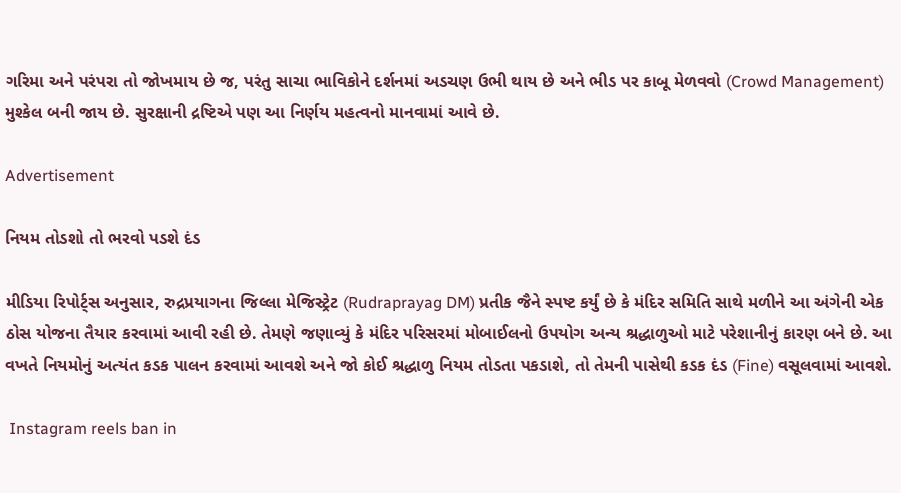ગરિમા અને પરંપરા તો જોખમાય છે જ, પરંતુ સાચા ભાવિકોને દર્શનમાં અડચણ ઉભી થાય છે અને ભીડ પર કાબૂ મેળવવો (Crowd Management) મુશ્કેલ બની જાય છે. સુરક્ષાની દ્રષ્ટિએ પણ આ નિર્ણય મહત્વનો માનવામાં આવે છે.

Advertisement

નિયમ તોડશો તો ભરવો પડશે દંડ

મીડિયા રિપોર્ટ્સ અનુસાર, રુદ્રપ્રયાગના જિલ્લા મેજિસ્ટ્રેટ (Rudraprayag DM) પ્રતીક જૈને સ્પષ્ટ કર્યું છે કે મંદિર સમિતિ સાથે મળીને આ અંગેની એક ઠોસ યોજના તૈયાર કરવામાં આવી રહી છે. તેમણે જણાવ્યું કે મંદિર પરિસરમાં મોબાઈલનો ઉપયોગ અન્ય શ્રદ્ધાળુઓ માટે પરેશાનીનું કારણ બને છે. આ વખતે નિયમોનું અત્યંત કડક પાલન કરવામાં આવશે અને જો કોઈ શ્રદ્ધાળુ નિયમ તોડતા પકડાશે, તો તેમની પાસેથી કડક દંડ (Fine) વસૂલવામાં આવશે.

 Instagram reels ban in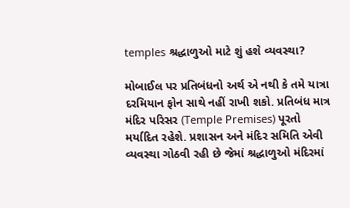temples શ્રદ્ધાળુઓ માટે શું હશે વ્યવસ્થા?

મોબાઈલ પર પ્રતિબંધનો અર્થ એ નથી કે તમે યાત્રા દરમિયાન ફોન સાથે નહીં રાખી શકો. પ્રતિબંધ માત્ર મંદિર પરિસર (Temple Premises) પૂરતો મર્યાદિત રહેશે. પ્રશાસન અને મંદિર સમિતિ એવી વ્યવસ્થા ગોઠવી રહી છે જેમાં શ્રદ્ધાળુઓ મંદિરમાં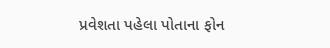પ્રવેશતા પહેલા પોતાના ફોન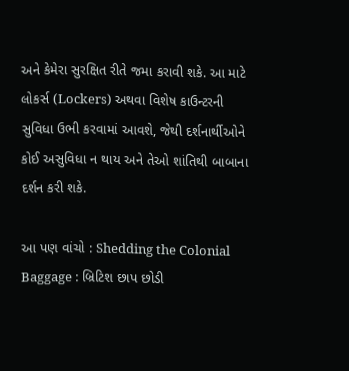અને કેમેરા સુરક્ષિત રીતે જમા કરાવી શકે. આ માટે લોકર્સ (Lockers) અથવા વિશેષ કાઉન્ટરની સુવિધા ઉભી કરવામાં આવશે, જેથી દર્શનાર્થીઓને કોઈ અસુવિધા ન થાય અને તેઓ શાંતિથી બાબાના દર્શન કરી શકે.

આ પણ વાંચો : Shedding the Colonial Baggage : બ્રિટિશ છાપ છોડી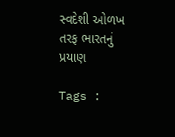સ્વદેશી ઓળખ તરફ ભારતનું પ્રયાણ

Tags :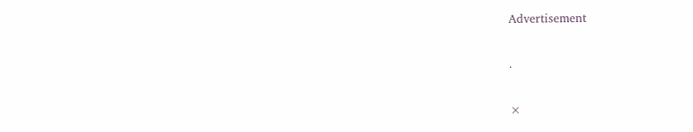Advertisement

.

×